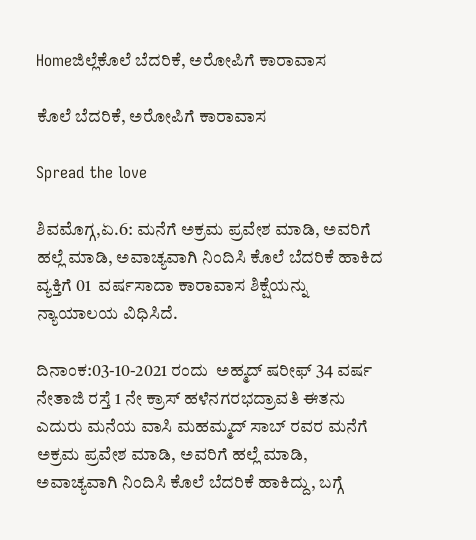Homeಜಿಲ್ಲೆಕೊಲೆ ಬೆದರಿಕೆ, ಅರೋಪಿಗೆ ಕಾರಾವಾಸ

ಕೊಲೆ ಬೆದರಿಕೆ, ಅರೋಪಿಗೆ ಕಾರಾವಾಸ

Spread the love

ಶಿವಮೊಗ್ಗ,ಏ.6: ಮನೆಗೆ ಅಕ್ರಮ ಪ್ರವೇಶ ಮಾಡಿ, ಅವರಿಗೆ ಹಲ್ಲೆ ಮಾಡಿ, ಅವಾಚ್ಯವಾಗಿ ನಿಂದಿಸಿ ಕೊಲೆ ಬೆದರಿಕೆ ಹಾಕಿದ ವ್ಯಕ್ತಿಗೆ 01  ವರ್ಷಸಾದಾ ಕಾರಾವಾಸ ಶಿಕ್ಷೆಯನ್ನು ನ್ಯಾಯಾಲಯ ವಿಧಿಸಿದೆ.

ದಿನಾಂಕ:03-10-2021 ರಂದು  ಅಹ್ಮದ್ ಷರೀಫ್ 34 ವರ್ಷ ನೇತಾಜಿ ರಸ್ತೆ 1 ನೇ ಕ್ರಾಸ್ ಹಳೆನಗರಭದ್ರಾವತಿ ಈತನು ಎದುರು ಮನೆಯ ವಾಸಿ ಮಹಮ್ಮದ್‌ ಸಾಬ್‌ ರವರ ಮನೆಗೆ ಅಕ್ರಮ ಪ್ರವೇಶ ಮಾಡಿ, ಅವರಿಗೆ ಹಲ್ಲೆ ಮಾಡಿ, ಅವಾಚ್ಯವಾಗಿ ನಿಂದಿಸಿ ಕೊಲೆ ಬೆದರಿಕೆ ಹಾಕಿದ್ದು, ಬಗ್ಗೆ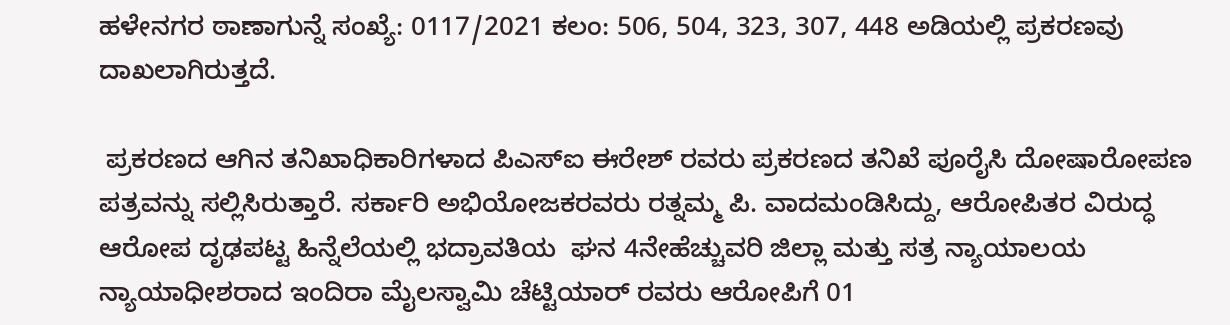ಹಳೇನಗರ ಠಾಣಾಗುನ್ನೆ ಸಂಖ್ಯೆ: 0117/2021 ಕಲಂ: 506, 504, 323, 307, 448 ಅಡಿಯಲ್ಲಿ ಪ್ರಕರಣವು ದಾಖಲಾಗಿರುತ್ತದೆ.

 ಪ್ರಕರಣದ ಆಗಿನ ತನಿಖಾಧಿಕಾರಿಗಳಾದ ಪಿಎಸ್ಐ ಈರೇಶ್‌ ರವರು ಪ್ರಕರಣದ ತನಿಖೆ ಪೂರೈಸಿ ದೋಷಾರೋಪಣ ಪತ್ರವನ್ನು ಸಲ್ಲಿಸಿರುತ್ತಾರೆ. ಸರ್ಕಾರಿ ಅಭಿಯೋಜಕರವರು ರತ್ನಮ್ಮ ಪಿ. ವಾದಮಂಡಿಸಿದ್ದು, ಆರೋಪಿತರ ವಿರುದ್ಧ ಆರೋಪ ದೃಢಪಟ್ಟ ಹಿನ್ನೆಲೆಯಲ್ಲಿ ಭದ್ರಾವತಿಯ  ಘನ 4ನೇಹೆಚ್ಚುವರಿ ಜಿಲ್ಲಾ ಮತ್ತು ಸತ್ರ ನ್ಯಾಯಾಲಯ ನ್ಯಾಯಾಧೀಶರಾದ ಇಂದಿರಾ ಮೈಲಸ್ವಾಮಿ ಚೆಟ್ಟಿಯಾರ್ ರವರು ಆರೋಪಿಗೆ 01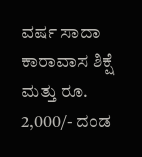ವರ್ಷ ಸಾದಾ ಕಾರಾವಾಸ ಶಿಕ್ಷೆ ಮತ್ತು ರೂ. 2,000/- ದಂಡ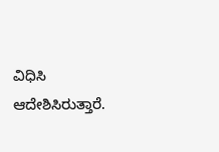ವಿಧಿಸಿ ಆದೇಶಿಸಿರುತ್ತಾರೆ.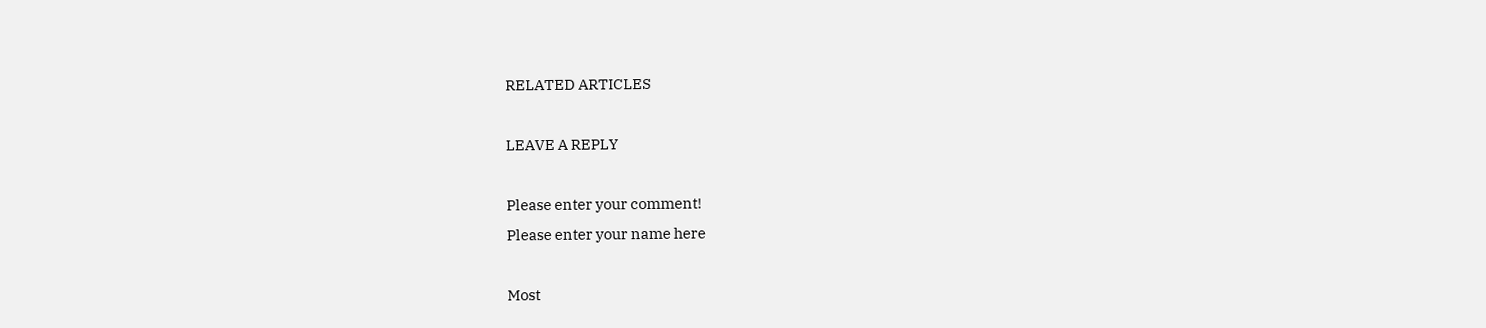RELATED ARTICLES

LEAVE A REPLY

Please enter your comment!
Please enter your name here

Most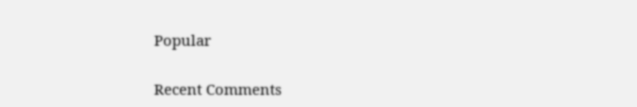Popular

Recent Comments